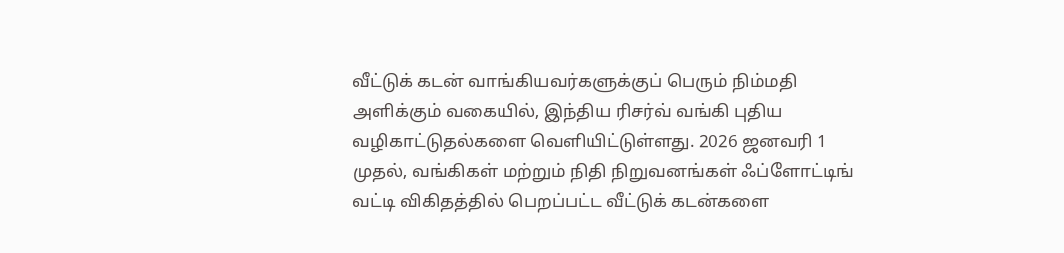வீட்டுக் கடன் வாங்கியவர்களுக்குப் பெரும் நிம்மதி அளிக்கும் வகையில், இந்திய ரிசர்வ் வங்கி புதிய வழிகாட்டுதல்களை வெளியிட்டுள்ளது. 2026 ஜனவரி 1 முதல், வங்கிகள் மற்றும் நிதி நிறுவனங்கள் ஃப்ளோட்டிங் வட்டி விகிதத்தில் பெறப்பட்ட வீட்டுக் கடன்களை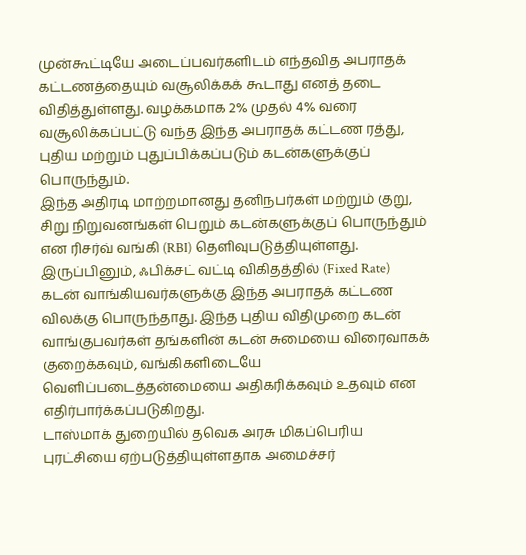முன்கூட்டியே அடைப்பவர்களிடம் எந்தவித அபராதக் கட்டணத்தையும் வசூலிக்கக் கூடாது எனத் தடை விதித்துள்ளது. வழக்கமாக 2% முதல் 4% வரை வசூலிக்கப்பட்டு வந்த இந்த அபராதக் கட்டண ரத்து, புதிய மற்றும் புதுப்பிக்கப்படும் கடன்களுக்குப் பொருந்தும்.
இந்த அதிரடி மாற்றமானது தனிநபர்கள் மற்றும் குறு, சிறு நிறுவனங்கள் பெறும் கடன்களுக்குப் பொருந்தும் என ரிசர்வ் வங்கி (RBI) தெளிவுபடுத்தியுள்ளது. இருப்பினும், ஃபிக்சட் வட்டி விகிதத்தில் (Fixed Rate) கடன் வாங்கியவர்களுக்கு இந்த அபராதக் கட்டண விலக்கு பொருந்தாது. இந்த புதிய விதிமுறை கடன் வாங்குபவர்கள் தங்களின் கடன் சுமையை விரைவாகக் குறைக்கவும், வங்கிகளிடையே வெளிப்படைத்தன்மையை அதிகரிக்கவும் உதவும் என எதிர்பார்க்கப்படுகிறது.
டாஸ்மாக் துறையில் தவெக அரசு மிகப்பெரிய புரட்சியை ஏற்படுத்தியுள்ளதாக அமைச்சர்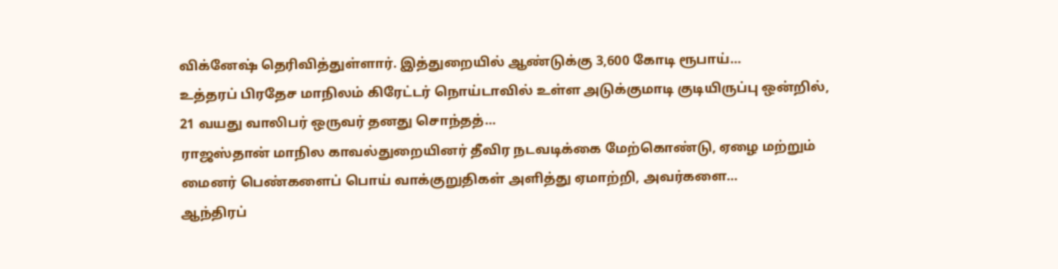விக்னேஷ் தெரிவித்துள்ளார். இத்துறையில் ஆண்டுக்கு 3,600 கோடி ரூபாய்…
உத்தரப் பிரதேச மாநிலம் கிரேட்டர் நொய்டாவில் உள்ள அடுக்குமாடி குடியிருப்பு ஒன்றில், 21 வயது வாலிபர் ஒருவர் தனது சொந்தத்…
ராஜஸ்தான் மாநில காவல்துறையினர் தீவிர நடவடிக்கை மேற்கொண்டு, ஏழை மற்றும் மைனர் பெண்களைப் பொய் வாக்குறுதிகள் அளித்து ஏமாற்றி, அவர்களை…
ஆந்திரப்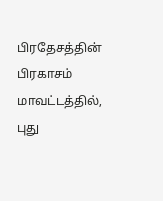பிரதேசத்தின் பிரகாசம் மாவட்டத்தில், புது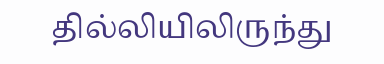தில்லியிலிருந்து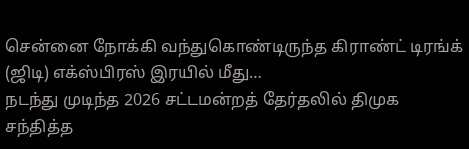சென்னை நோக்கி வந்துகொண்டிருந்த கிராண்ட் டிரங்க் (ஜிடி) எக்ஸ்பிரஸ் இரயில் மீது…
நடந்து முடிந்த 2026 சட்டமன்றத் தேர்தலில் திமுக சந்தித்த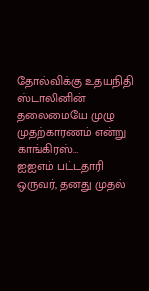தோல்விக்கு உதயநிதி ஸ்டாலினின் தலைமையே முழு முதற்காரணம் என்று காங்கிரஸ்…
ஐஐஎம் பட்டதாரி ஒருவர், தனது முதல்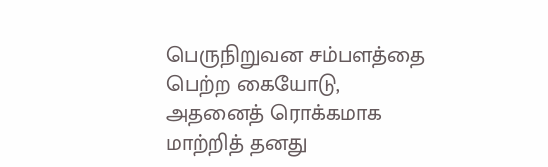பெருநிறுவன சம்பளத்தை பெற்ற கையோடு, அதனைத் ரொக்கமாக மாற்றித் தனது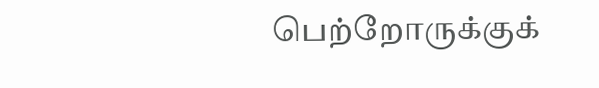பெற்றோருக்குக்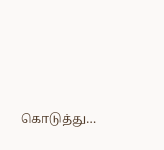கொடுத்து…